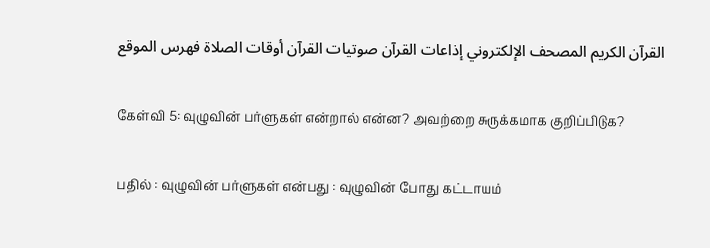القرآن الكريم المصحف الإلكتروني إذاعات القرآن صوتيات القرآن أوقات الصلاة فهرس الموقع

கேள்வி 5: வுழுவின் பர்ளுகள் என்றால் என்ன? அவற்றை சுருக்கமாக குறிப்பிடுக?

பதில் : வுழுவின் பர்ளுகள் என்பது : வுழுவின் போது கட்டாயம்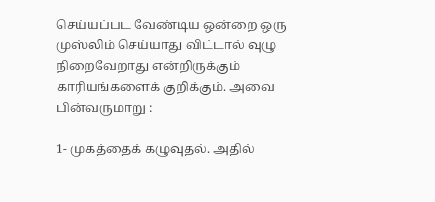செய்யப்பட வேண்டிய ஒன்றை ஒரு முஸ்லிம் செய்யாது விட்டால் வுழு நிறைவேறாது என்றிருக்கும் காரியங்களைக் குறிக்கும். அவை பின்வருமாறு :

1- முகத்தைக் கழுவுதல். அதில்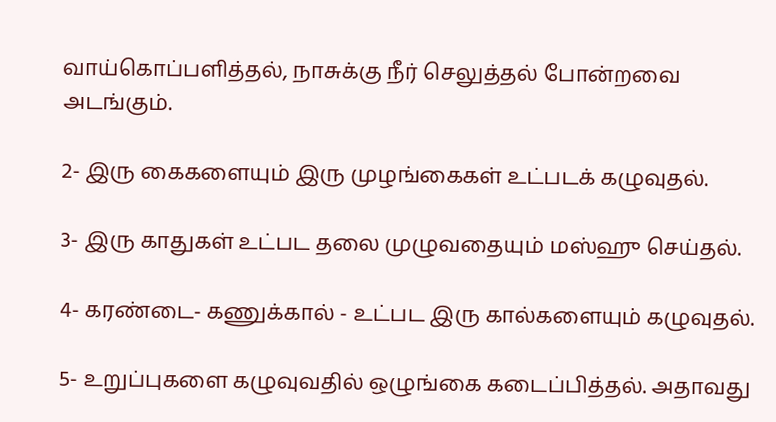வாய்கொப்பளித்தல், நாசுக்கு நீர் செலுத்தல் போன்றவை அடங்கும்.

2- இரு கைகளையும் இரு முழங்கைகள் உட்படக் கழுவுதல்.

3- இரு காதுகள் உட்பட தலை முழுவதையும் மஸ்ஹு செய்தல்.

4- கரண்டை- கணுக்கால் - உட்பட இரு கால்களையும் கழுவுதல்.

5- உறுப்புகளை கழுவுவதில் ஒழுங்கை கடைப்பித்தல். அதாவது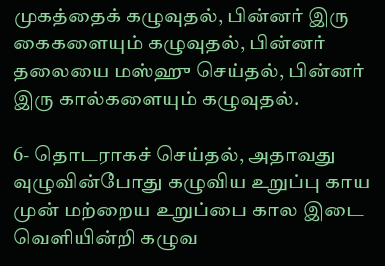முகத்தைக் கழுவுதல், பின்னர் இரு கைகளையும் கழுவுதல், பின்னர் தலையை மஸ்ஹு செய்தல், பின்னர் இரு கால்களையும் கழுவுதல்.

6- தொடராகச் செய்தல், அதாவது வுழுவின்போது கழுவிய உறுப்பு காய முன் மற்றைய உறுப்பை கால இடை வெளியின்றி கழுவ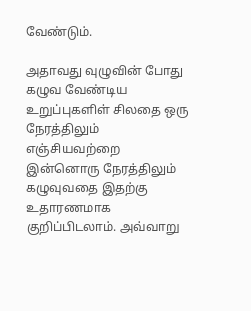வேண்டும்.

அதாவது வுழுவின் போது கழுவ வேண்டிய உறுப்புகளிள் சிலதை ஒரு நேரத்திலும் எஞ்சியவற்றை இன்னொரு நேரத்திலும் கழுவுவதை இதற்கு உதாரணமாக குறிப்பிடலாம். அவ்வாறு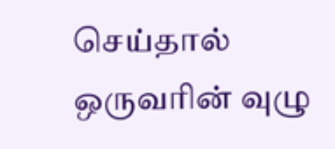செய்தால் ஒருவரின் வுழு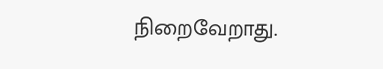நிறைவேறாது.